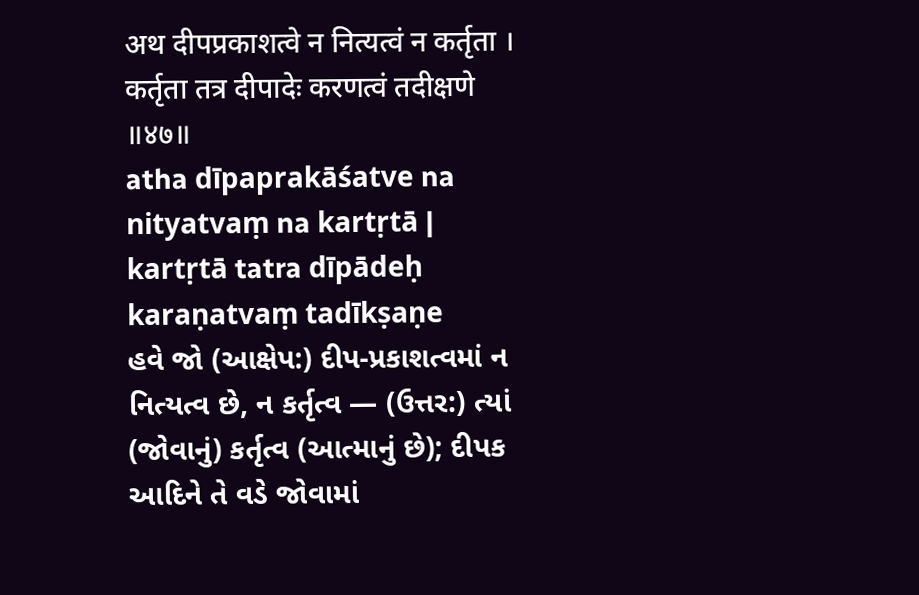अथ दीपप्रकाशत्वे न नित्यत्वं न कर्तृता ।
कर्तृता तत्र दीपादेः करणत्वं तदीक्षणे ॥४७॥
atha dīpaprakāśatve na nityatvaṃ na kartṛtā |
kartṛtā tatra dīpādeḥ karaṇatvaṃ tadīkṣaṇe
હવે જો (આક્ષેપ:) દીપ-પ્રકાશત્વમાં ન નિત્યત્વ છે, ન કર્તૃત્વ — (ઉત્તર:) ત્યાં (જોવાનું) કર્તૃત્વ (આત્માનું છે); દીપક આદિને તે વડે જોવામાં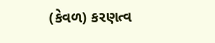(કેવળ) કરણત્વ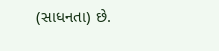(સાધનતા) છે.